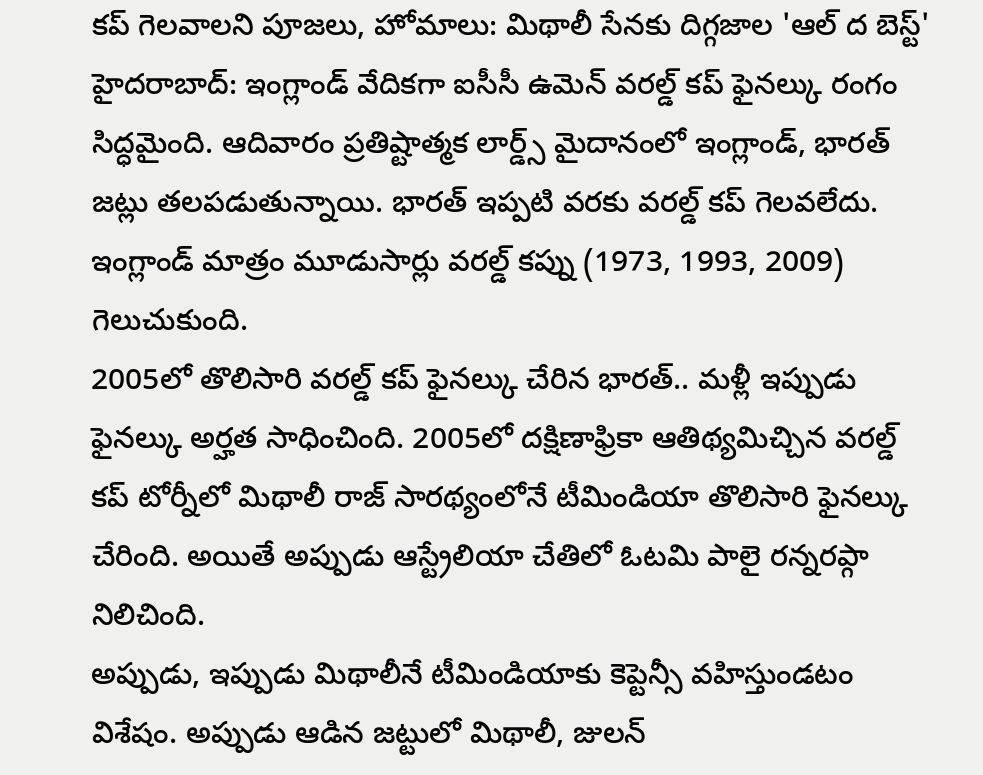కప్ గెలవాలని పూజలు, హోమాలు: మిథాలీ సేనకు దిగ్గజాల 'ఆల్ ద బెస్ట్'
హైదరాబాద్: ఇంగ్లాండ్ వేదికగా ఐసీసీ ఉమెన్ వరల్డ్ కప్ ఫైనల్కు రంగం సిద్ధమైంది. ఆదివారం ప్రతిష్టాత్మక లార్డ్స్ మైదానంలో ఇంగ్లాండ్, భారత్ జట్లు తలపడుతున్నాయి. భారత్ ఇప్పటి వరకు వరల్డ్ కప్ గెలవలేదు. ఇంగ్లాండ్ మాత్రం మూడుసార్లు వరల్డ్ కప్ను (1973, 1993, 2009) గెలుచుకుంది.
2005లో తొలిసారి వరల్డ్ కప్ ఫైనల్కు చేరిన భారత్.. మళ్లీ ఇప్పుడు ఫైనల్కు అర్హత సాధించింది. 2005లో దక్షిణాఫ్రికా ఆతిథ్యమిచ్చిన వరల్డ్ కప్ టోర్నీలో మిథాలీ రాజ్ సారథ్యంలోనే టీమిండియా తొలిసారి ఫైనల్కు చేరింది. అయితే అప్పుడు ఆస్ట్రేలియా చేతిలో ఓటమి పాలై రన్నరప్గా నిలిచింది.
అప్పుడు, ఇప్పుడు మిథాలీనే టీమిండియాకు కెప్టెన్సీ వహిస్తుండటం విశేషం. అప్పుడు ఆడిన జట్టులో మిథాలీ, జులన్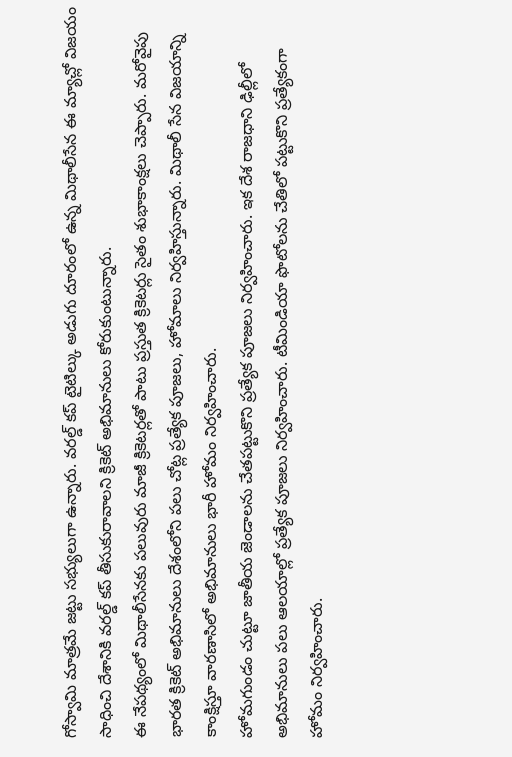గోస్వామి మాత్రమే జట్టు సభ్యులుగా ఉన్నారు. వరల్డ్ కప్ టైటిల్కు అడుగు దూరంలో ఉన్న మిథాలీసేన ఈ మ్యాచ్లో విజయం సాధించి దేశానికి వరల్డ్ కప్ తీసుకురావాలని క్రికెట్ అభిమానులు కోరుకుంటున్నారు.
ఈ నేపథ్యంలో మిథాలీసేనకు పలువురు మాజీ క్రికెటర్లతో పాటు ప్రస్తుత క్రికెటర్లు సైతం శుభాకాంక్షలు చెప్పారు. మరోవైపు భారత క్రికెట్ అభిమానులు దేశంలోని పలు చోట్ల ప్రత్యేక పూజలు, హోమాలు నిర్వహిస్తున్నారు. మిథాలీ సేన విజయాన్ని కాంక్షిస్తూ వారణాసిలో అభిమానులు భారీ హోమం నిర్వహించారు.
హోమగుండం చుట్టూ జాతీయ జెండాలను చేతపట్టుకొని ప్రత్యేక పూజలు నిర్వహించారు. ఇక దేశ రాజధాని ఢిల్లీలో అభిమానులు పలు ఆలయాల్లో ప్రత్యేక పూజలు నిర్వహించారు. టీమిండియా ఫొటోలను చేతిలో పట్టుకొని ప్రత్యేకంగా హోమం నిర్వహించారు.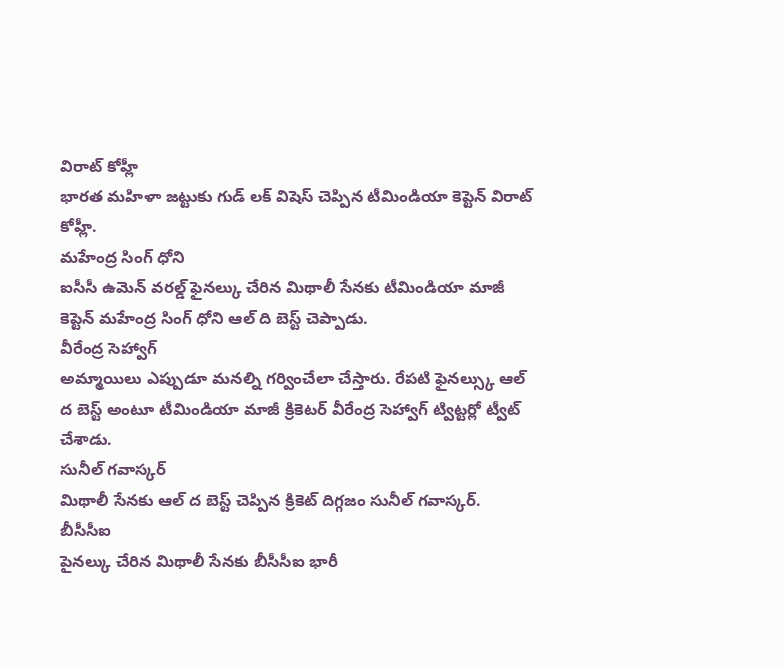విరాట్ కోహ్లీ
భారత మహిళా జట్టుకు గుడ్ లక్ విషెస్ చెప్పిన టీమిండియా కెప్టెన్ విరాట్ కోహ్లీ.
మహేంద్ర సింగ్ ధోని
ఐసీసీ ఉమెన్ వరల్డ్ ఫైనల్కు చేరిన మిథాలీ సేనకు టీమిండియా మాజీ కెప్టెన్ మహేంద్ర సింగ్ ధోని ఆల్ ది బెస్ట్ చెప్పాడు.
వీరేంద్ర సెహ్వాగ్
అమ్మాయిలు ఎప్పుడూ మనల్ని గర్వించేలా చేస్తారు. రేపటి ఫైనల్స్కు ఆల్ ద బెస్ట్ అంటూ టీమిండియా మాజీ క్రికెటర్ వీరేంద్ర సెహ్వాగ్ ట్విట్టర్లో ట్వీట్ చేశాడు.
సునీల్ గవాస్కర్
మిథాలీ సేనకు ఆల్ ద బెస్ట్ చెప్పిన క్రికెట్ దిగ్గజం సునీల్ గవాస్కర్.
బీసీసీఐ
పైనల్కు చేరిన మిథాలీ సేనకు బీసీసీఐ భారీ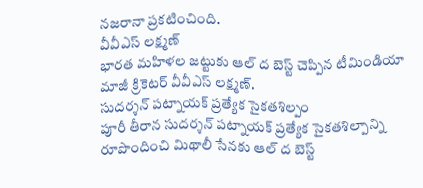నజరానా ప్రకటించింది.
వీవీఎస్ లక్ష్మణ్
భారత మహిళల జట్టుకు ఆల్ ద బెస్ట్ చెప్పిన టీమిండియా మాజీ క్రికెటర్ వీవీఎస్ లక్ష్మణ్.
సుదర్శన్ పట్నాయక్ ప్రత్యేక సైకతశిల్పం
పూరీ తీరాన సుదర్శన్ పట్నాయక్ ప్రత్యేక సైకతశిల్పాన్ని రూపొందించి మిథాలీ సేనకు ఆల్ ద బెస్ట్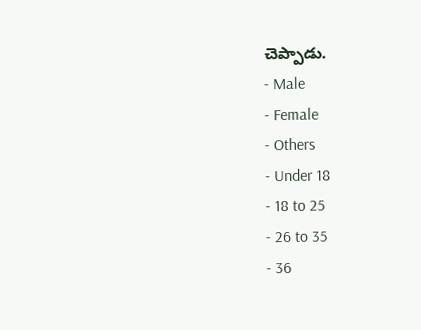చెప్పాడు.
- Male
- Female
- Others
- Under 18
- 18 to 25
- 26 to 35
- 36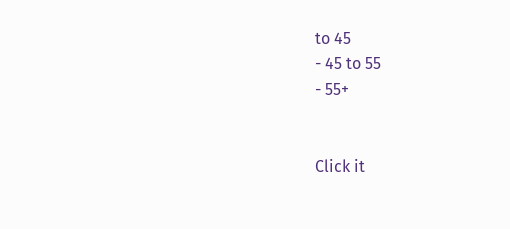to 45
- 45 to 55
- 55+


Click it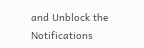and Unblock the Notifications